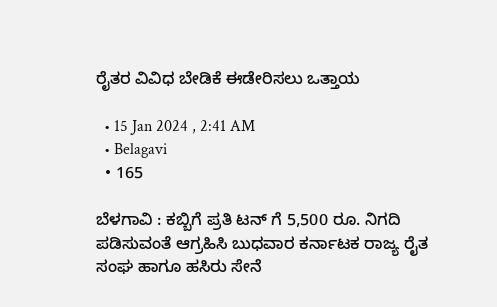ರೈತರ ವಿವಿಧ ಬೇಡಿಕೆ ಈಡೇರಿಸಲು ಒತ್ತಾಯ

  • 15 Jan 2024 , 2:41 AM
  • Belagavi
  • 165

ಬೆಳಗಾವಿ : ಕಬ್ಬಿಗೆ ಪ್ರತಿ ಟನ್ ಗೆ 5,500 ರೂ. ನಿಗದಿ ಪಡಿಸುವಂತೆ ಆಗ್ರಹಿಸಿ ಬುಧವಾರ ಕರ್ನಾಟಕ ರಾಜ್ಯ ರೈತ ಸಂಘ ಹಾಗೂ ಹಸಿರು ಸೇನೆ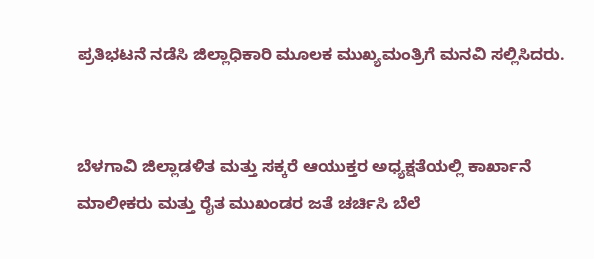ಪ್ರತಿಭಟನೆ ನಡೆಸಿ ಜಿಲ್ಲಾಧಿಕಾರಿ ಮೂಲಕ ಮುಖ್ಯಮಂತ್ರಿಗೆ ಮನವಿ ಸಲ್ಲಿಸಿದರು.


ಬೆಳಗಾವಿ ಜಿಲ್ಲಾಡಳಿತ ಮತ್ತು ಸಕ್ಕರೆ ಆಯುಕ್ತರ ಅಧ್ಯಕ್ಷತೆಯಲ್ಲಿ ಕಾರ್ಖಾನೆ ಮಾಲೀಕರು ಮತ್ತು ರೈತ ಮುಖಂಡರ ಜತೆ ಚರ್ಚಿಸಿ ಬೆಲೆ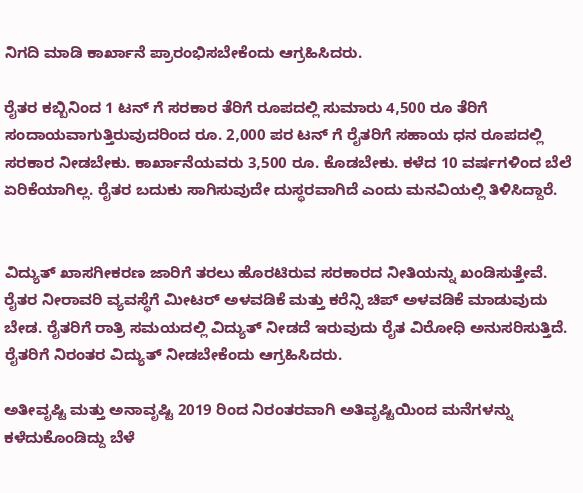ನಿಗದಿ ಮಾಡಿ ಕಾರ್ಖಾನೆ ಪ್ರಾರಂಭಿಸಬೇಕೆಂದು ಆಗ್ರಹಿಸಿದರು.

ರೈತರ ಕಬ್ಬಿನಿಂದ 1 ಟನ್ ಗೆ ಸರಕಾರ ತೆರಿಗೆ ರೂಪದಲ್ಲಿ ಸುಮಾರು 4,500 ರೂ ತೆರಿಗೆ ಸಂದಾಯವಾಗುತ್ತಿರುವುದರಿಂದ ರೂ. 2,000 ಪರ ಟನ್ ಗೆ ರೈತರಿಗೆ ಸಹಾಯ ಧನ ರೂಪದಲ್ಲಿ ಸರಕಾರ ನೀಡಬೇಕು. ಕಾರ್ಖಾನೆಯವರು 3,500 ರೂ. ಕೊಡಬೇಕು. ಕಳೆದ 10 ವರ್ಷಗಳಿಂದ ಬೆಲೆ ಏರಿಕೆಯಾಗಿಲ್ಲ. ರೈತರ ಬದುಕು ಸಾಗಿಸುವುದೇ ದುಸ್ಥರವಾಗಿದೆ ಎಂದು ಮನವಿಯಲ್ಲಿ ತಿಳಿಸಿದ್ದಾರೆ‌.


ವಿದ್ಯುತ್ ಖಾಸಗೀಕರಣ ಜಾರಿಗೆ ತರಲು ಹೊರಟಿರುವ ಸರಕಾರದ ನೀತಿಯನ್ನು ಖಂಡಿಸುತ್ತೇವೆ. ರೈತರ ನೀರಾವರಿ ವ್ಯವಸ್ಥೆಗೆ ಮೀಟರ್ ಅಳವಡಿಕೆ ಮತ್ತು ಕರೆನ್ಸಿ ಚಿಪ್ ಅಳವಡಿಕೆ ಮಾಡುವುದು ಬೇಡ. ರೈತರಿಗೆ ರಾತ್ರಿ ಸಮಯದಲ್ಲಿ ವಿದ್ಯುತ್ ನೀಡದೆ ಇರುವುದು ರೈತ ವಿರೋಧಿ ಅನುಸರಿಸುತ್ತಿದೆ. ರೈತರಿಗೆ ನಿರಂತರ ವಿದ್ಯುತ್ ನೀಡಬೇಕೆಂದು ಆಗ್ರಹಿಸಿದರು.

ಅತೀವೃಷ್ಟಿ ಮತ್ತು ಅನಾವೃಷ್ಟಿ 2019 ರಿಂದ ನಿರಂತರವಾಗಿ ಅತಿವೃಷ್ಟಿಯಿಂದ ಮನೆಗಳನ್ನು ಕಳೆದುಕೊಂಡಿದ್ದು ಬೆಳೆ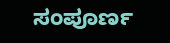ಸಂಪೂರ್ಣ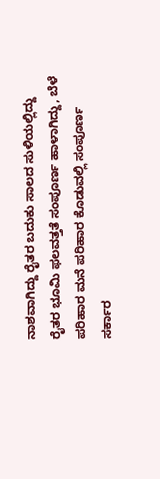ನಾಶವಾಗಿದ್ದು ರೈತರ ಬದುಕು ಸಾಲದ ಸುಳಿಯಲ್ಲಿದ್ದು ರೈತರ ಭೂಮಿ ಫಲವತ್ತತೆ ಸಂಪೂರ್ಣ ಹಾಳಾಗಿದ್ದು, ಬೆಳೆ ಪರಿಹಾರ ಮನೆ ಪರಿಹಾರ ಕೊಡುವಲ್ಲಿ ಸಂಪೂರ್ಣ ಸರ್ಕಾರ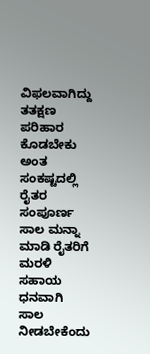ವಿಫಲವಾಗಿದ್ದು ತತಕ್ಷಣ ಪರಿಹಾರ ಕೊಡಬೇಕು ಅಂತ ಸಂಕಷ್ಟದಲ್ಲಿ ರೈತರ ಸಂಪೂರ್ಣ ಸಾಲ ಮನ್ನಾ ಮಾಡಿ ರೈತರಿಗೆ ಮರಳಿ ಸಹಾಯ ಧನವಾಗಿ ಸಾಲ ನೀಡಬೇಕೆಂದು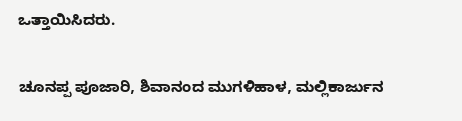ಒತ್ತಾಯಿಸಿದರು.


ಚೂನಪ್ಪ ಪೂಜಾರಿ, ಶಿವಾನಂದ ಮುಗಳಿಹಾಳ, ಮಲ್ಲಿಕಾರ್ಜುನ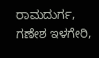ರಾಮದುರ್ಗ, ಗಣೇಶ ಇಳಗೇರಿ,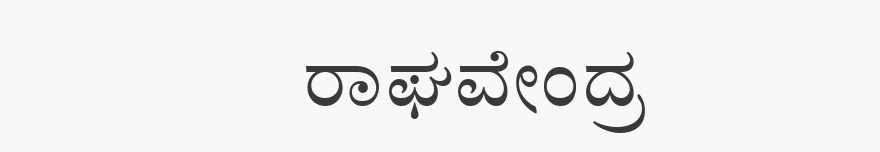ರಾಘವೇಂದ್ರ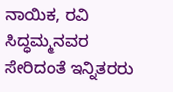ನಾಯಿಕ, ರವಿ ಸಿದ್ಧಮ್ಮನವರ ಸೇರಿದಂತೆ ಇನ್ನಿತರರು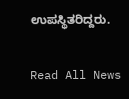ಉಪಸ್ಥಿತರಿದ್ದರು.

Read All News